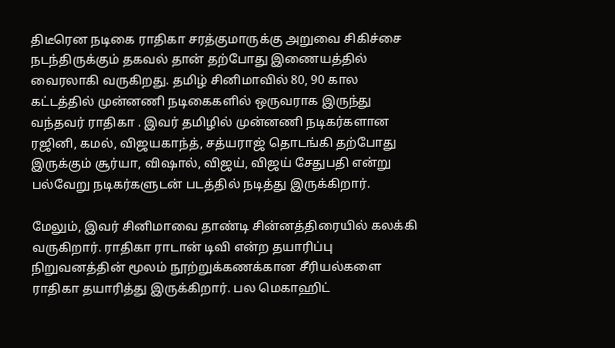திடீரென நடிகை ராதிகா சரத்குமாருக்கு அறுவை சிகிச்சை நடந்திருக்கும் தகவல் தான் தற்போது இணையத்தில் வைரலாகி வருகிறது. தமிழ் சினிமாவில் 80, 90 கால கட்டத்தில் முன்னணி நடிகைகளில் ஒருவராக இருந்து வந்தவர் ராதிகா . இவர் தமிழில் முன்னணி நடிகர்களான ரஜினி, கமல், விஜயகாந்த், சத்யராஜ் தொடங்கி தற்போது இருக்கும் சூர்யா, விஷால், விஜய், விஜய் சேதுபதி என்று பல்வேறு நடிகர்களுடன் படத்தில் நடித்து இருக்கிறார்.

மேலும், இவர் சினிமாவை தாண்டி சின்னத்திரையில் கலக்கி வருகிறார். ராதிகா ராடான் டிவி என்ற தயாரிப்பு நிறுவனத்தின் மூலம் நூற்றுக்கணக்கான சீரியல்களை ராதிகா தயாரித்து இருக்கிறார். பல மெகாஹிட்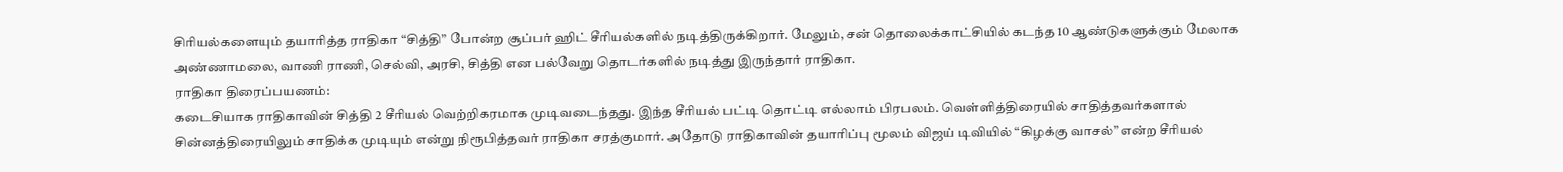சிரியல்களையும் தயாரித்த ராதிகா “சித்தி” போன்ற சூப்பர் ஹிட் சீரியல்களில் நடித்திருக்கிறார். மேலும், சன் தொலைக்காட்சியில் கடந்த 10 ஆண்டுகளுக்கும் மேலாக அண்ணாமலை, வாணி ராணி, செல்வி, அரசி, சித்தி என பல்வேறு தொடர்களில் நடித்து இருந்தார் ராதிகா.
ராதிகா திரைப்பயணம்:
கடைசியாக ராதிகாவின் சித்தி 2 சீரியல் வெற்றிகரமாக முடிவடைந்தது. இந்த சீரியல் பட்டி தொட்டி எல்லாம் பிரபலம். வெள்ளித்திரையில் சாதித்தவர்களால் சின்னத்திரையிலும் சாதிக்க முடியும் என்று நிரூபித்தவர் ராதிகா சரத்குமார். அதோடு ராதிகாவின் தயாரிப்பு மூலம் விஜய் டிவியில் “கிழக்கு வாசல்” என்ற சீரியல்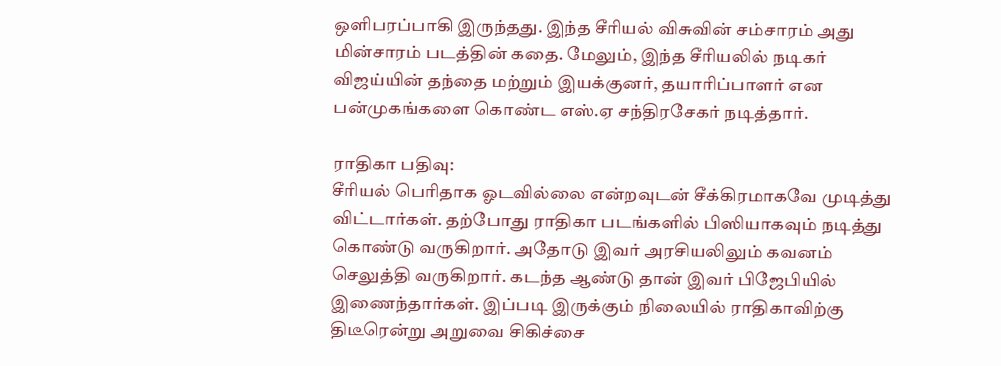ஒளிபரப்பாகி இருந்தது. இந்த சீரியல் விசுவின் சம்சாரம் அது மின்சாரம் படத்தின் கதை. மேலும், இந்த சீரியலில் நடிகர் விஜய்யின் தந்தை மற்றும் இயக்குனர், தயாரிப்பாளர் என பன்முகங்களை கொண்ட எஸ்.ஏ சந்திரசேகர் நடித்தார்.

ராதிகா பதிவு:
சீரியல் பெரிதாக ஓடவில்லை என்றவுடன் சீக்கிரமாகவே முடித்து விட்டார்கள். தற்போது ராதிகா படங்களில் பிஸியாகவும் நடித்து கொண்டு வருகிறார். அதோடு இவர் அரசியலிலும் கவனம் செலுத்தி வருகிறார். கடந்த ஆண்டு தான் இவர் பிஜேபியில் இணைந்தார்கள். இப்படி இருக்கும் நிலையில் ராதிகாவிற்கு திடீரென்று அறுவை சிகிச்சை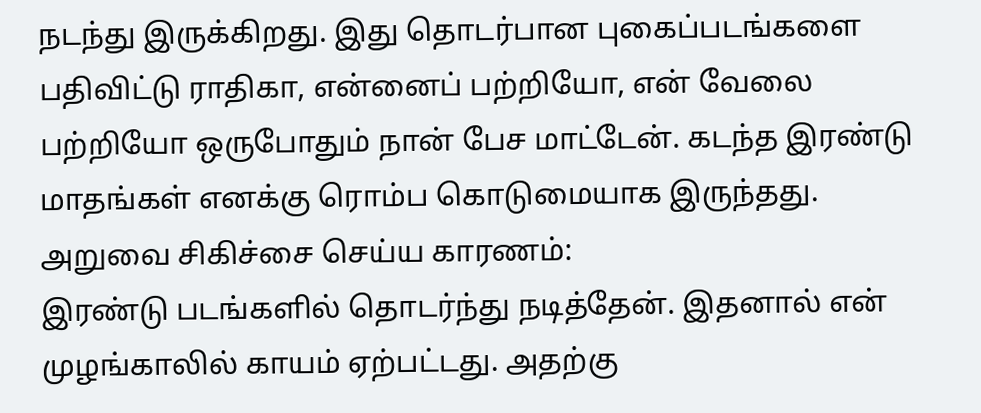நடந்து இருக்கிறது. இது தொடர்பான புகைப்படங்களை பதிவிட்டு ராதிகா, என்னைப் பற்றியோ, என் வேலை பற்றியோ ஒருபோதும் நான் பேச மாட்டேன். கடந்த இரண்டு மாதங்கள் எனக்கு ரொம்ப கொடுமையாக இருந்தது.
அறுவை சிகிச்சை செய்ய காரணம்:
இரண்டு படங்களில் தொடர்ந்து நடித்தேன். இதனால் என் முழங்காலில் காயம் ஏற்பட்டது. அதற்கு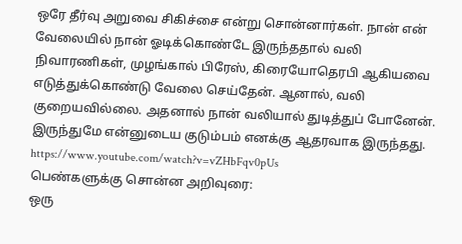ஒரே தீர்வு அறுவை சிகிச்சை என்று சொன்னார்கள். நான் என் வேலையில் நான் ஓடிக்கொண்டே இருந்ததால் வலி நிவாரணிகள், முழங்கால் பிரேஸ், கிரையோதெரபி ஆகியவை எடுத்துக்கொண்டு வேலை செய்தேன். ஆனால், வலி குறையவில்லை. அதனால் நான் வலியால் துடித்துப் போனேன். இருந்துமே என்னுடைய குடும்பம் எனக்கு ஆதரவாக இருந்தது.
https://www.youtube.com/watch?v=vZHbFqv0pUs
பெண்களுக்கு சொன்ன அறிவுரை:
ஒரு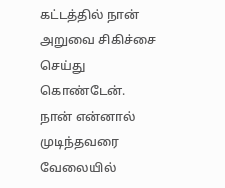கட்டத்தில் நான் அறுவை சிகிச்சை செய்து கொண்டேன். நான் என்னால் முடிந்தவரை வேலையில்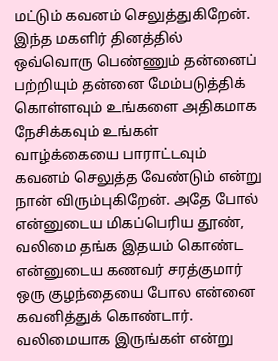மட்டும் கவனம் செலுத்துகிறேன். இந்த மகளிர் தினத்தில் ஒவ்வொரு பெண்ணும் தன்னைப் பற்றியும் தன்னை மேம்படுத்திக் கொள்ளவும் உங்களை அதிகமாக நேசிக்கவும் உங்கள் வாழ்க்கையை பாராட்டவும் கவனம் செலுத்த வேண்டும் என்று நான் விரும்புகிறேன். அதே போல் என்னுடைய மிகப்பெரிய தூண், வலிமை தங்க இதயம் கொண்ட என்னுடைய கணவர் சரத்குமார் ஒரு குழந்தையை போல என்னை கவனித்துக் கொண்டார். வலிமையாக இருங்கள் என்று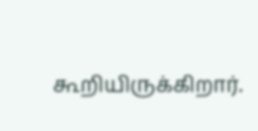கூறியிருக்கிறார்.